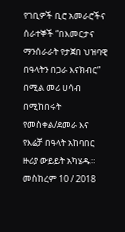የገቢዎች ቢሮ አመራሮችና ሰራተኞች “በእመርታና ማንሰራራት የታጀበ ህዝባዊ
በዓላትን በጋራ እናክብር” በሚል መሪ ሀሳብ በሚከበሩት የመስቀል/ደመራ እና የእሬቻ በዓላት አከባበር ዙሪያ ውይይት አካሄዱ። መስከረም 10 / 2018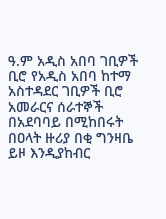ዓ.ም አዲስ አበባ ገቢዎች ቢሮ የአዲስ አበባ ከተማ አስተዳደር ገቢዎች ቢሮ አመራርና ሰራተኞች በአደባባይ በሚከበሩት በዐላት ዙሪያ በቂ ግንዛቤ ይዞ እንዲያከብር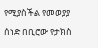የሚያስችል የመወያያ ሰነድ በቢሮው የታክስ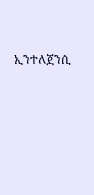ኢንተለጀንሲ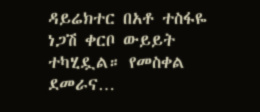ዳይሬክተር በአቶ ተስፋዬ ነጋሽ ቀርቦ ውይይት ተካሂዷል። የመስቀል ደመራና…